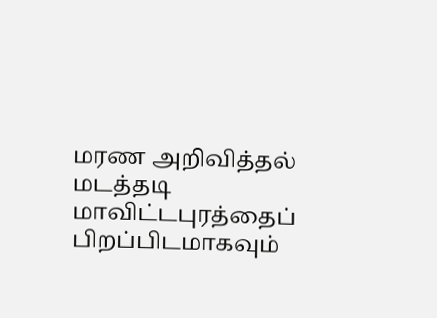மரண அறிவித்தல்
மடத்தடி மாவிட்டபுரத்தைப் பிறப்பிடமாகவும்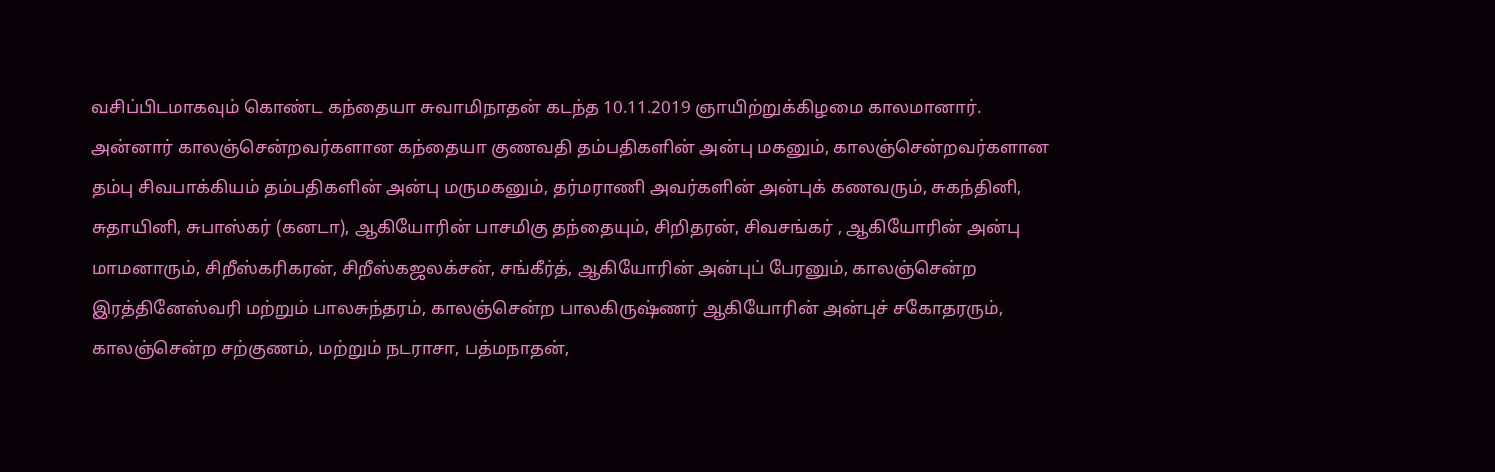வசிப்பிடமாகவும் கொண்ட கந்தையா சுவாமிநாதன் கடந்த 10.11.2019 ஞாயிற்றுக்கிழமை காலமானார்.
அன்னார் காலஞ்சென்றவர்களான கந்தையா குணவதி தம்பதிகளின் அன்பு மகனும், காலஞ்சென்றவர்களான தம்பு சிவபாக்கியம் தம்பதிகளின் அன்பு மருமகனும், தர்மராணி அவர்களின் அன்புக் கணவரும், சுகந்தினி, சுதாயினி, சுபாஸ்கர் (கனடா), ஆகியோரின் பாசமிகு தந்தையும், சிறிதரன், சிவசங்கர் , ஆகியோரின் அன்பு மாமனாரும், சிறீஸ்கரிகரன், சிறீஸ்கஜலக்சன், சங்கீர்த், ஆகியோரின் அன்புப் பேரனும், காலஞ்சென்ற இரத்தினேஸ்வரி மற்றும் பாலசுந்தரம், காலஞ்சென்ற பாலகிருஷ்ணர் ஆகியோரின் அன்புச் சகோதரரும், காலஞ்சென்ற சற்குணம், மற்றும் நடராசா, பத்மநாதன்,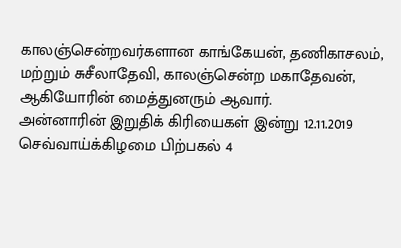காலஞ்சென்றவர்களான காங்கேயன், தணிகாசலம், மற்றும் சுசீலாதேவி, காலஞ்சென்ற மகாதேவன், ஆகியோரின் மைத்துனரும் ஆவார்.
அன்னாரின் இறுதிக் கிரியைகள் இன்று 12.11.2019 செவ்வாய்க்கிழமை பிற்பகல் 4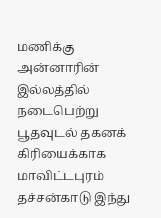மணிக்கு அன்னாரின் இல்லத்தில் நடைபெற்று பூதவுடல் தகனக் கிரியைக்காக மாவிட்டபுரம் தச்சன்காடு இந்து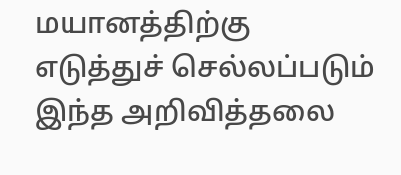மயானத்திற்கு எடுத்துச் செல்லப்படும் இந்த அறிவித்தலை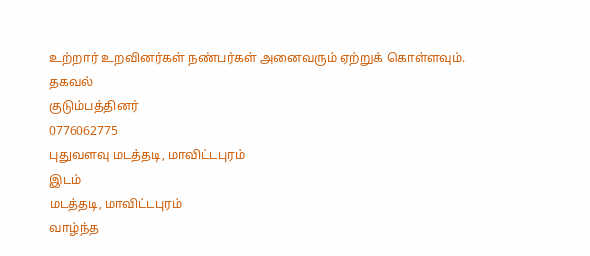உற்றார் உறவினர்கள் நண்பர்கள் அனைவரும் ஏற்றுக் கொள்ளவும்.
தகவல்
குடும்பத்தினர்
0776062775
புதுவளவு மடத்தடி, மாவிட்டபுரம்
இடம்
மடத்தடி, மாவிட்டபுரம்
வாழ்ந்த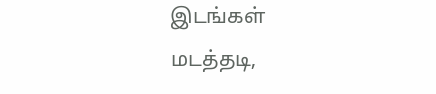இடங்கள்
மடத்தடி,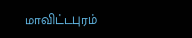மாவிட்டபுரம்